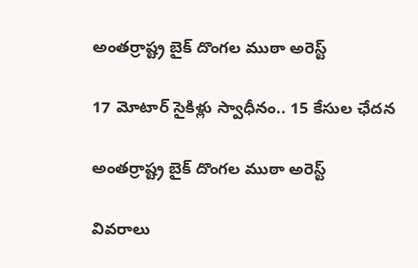అంతర్రాష్ట్ర బైక్‌ దొంగల ముఠా అరెస్ట్‌

17 మోటార్‌ సైకిళ్లు స్వాధీనం.. 15 కేసుల ఛేదన

అంతర్రాష్ట్ర బైక్‌ దొంగల ముఠా అరెస్ట్‌

వివరాలు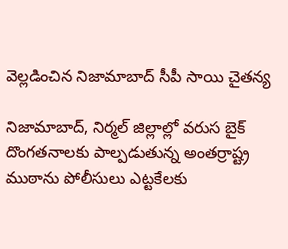వెల్లడించిన నిజామాబాద్‌ సీపీ సాయి చైతన్య

నిజామాబాద్‌, నిర్మల్‌ జిల్లాల్లో వరుస బైక్‌ దొంగతనాలకు పాల్పడుతున్న అంతర్రాష్ట్ర ముఠాను పోలీసులు ఎట్టకేలకు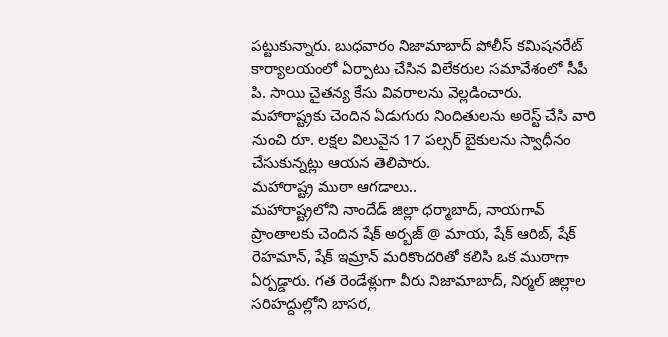పట్టుకున్నారు. బుధవారం నిజామాబాద్‌ పోలీస్‌ కమిషనరేట్‌ కార్యాలయంలో ఏర్పాటు చేసిన విలేకరుల సమావేశంలో సీపీ పి. సాయి చైతన్య కేసు వివరాలను వెల్లడించారు. మహారాష్ట్రకు చెందిన ఏడుగురు నిందితులను అరెస్ట్‌ చేసి వారి నుంచి రూ. లక్షల విలువైన 17 పల్సర్‌ బైకులను స్వాధీనం చేసుకున్నట్లు ఆయన తెలిపారు.
మహారాష్ట్ర ముఠా ఆగడాలు..
మహారాష్ట్రలోని నాందేడ్‌ జిల్లా ధర్మాబాద్‌, నాయగావ్‌ ప్రాంతాలకు చెందిన షేక్‌ అర్బజ్‌ @ మాయ, షేక్‌ ఆరిబ్‌, షేక్‌ రెహమాన్‌, షేక్‌ ఇమ్రాన్‌ మరికొందరితో కలిసి ఒక ముఠాగా ఏర్పడ్డారు. గత రెండేళ్లుగా వీరు నిజామాబాద్, నిర్మల్ జిల్లాల సరిహద్దుల్లోని బాసర,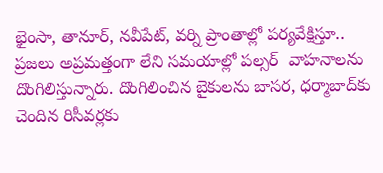భైంసా, తానూర్, నవీపేట్, వర్ని ప్రాంతాల్లో పర్యవేక్షిస్తూ.. ప్రజలు అప్రమత్తంగా లేని సమయాల్లో పల్సర్‌  వాహనాలను దొంగిలిస్తున్నారు. దొంగిలించిన బైకులను బాసర, ధర్మాబాద్‌కు చెందిన రిసీవర్లకు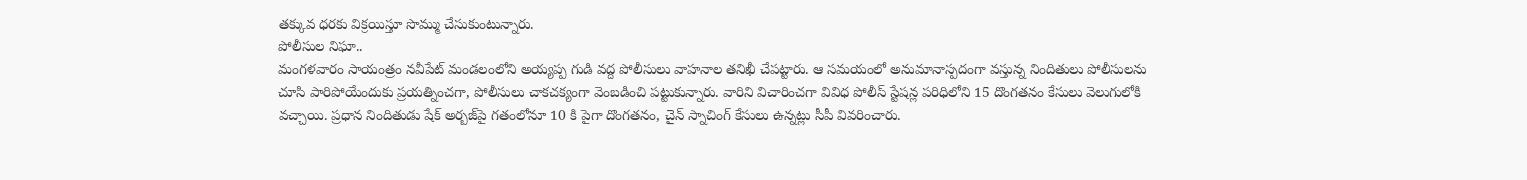తక్కువ ధరకు విక్రయిస్తూ సొమ్ము చేసుకుంటున్నారు.
పోలీసుల నిఘా..
మంగళవారం సాయంత్రం నవీపేట్‌ మండలంలోని అయ్యప్ప గుడి వద్ద పోలీసులు వాహనాల తనిఖీ చేపట్టారు. ఆ సమయంలో అనుమానాస్పదంగా వస్తున్న నిందితులు పోలీసులను చూసి పారిపోయేందుకు ప్రయత్నించగా, పోలీసులు చాకచక్యంగా వెంబడించి పట్టుకున్నారు. వారిని విచారించగా వివిధ పోలీస్‌ స్టేషన్ల పరిధిలోని 15 దొంగతనం కేసులు వెలుగులోకి వచ్చాయి. ప్రధాన నిందితుడు షేక్‌ అర్బజ్‌పై గతంలోనూ 10 కి పైగా దొంగతనం, చైన్‌ స్నాచింగ్‌ కేసులు ఉన్నట్లు సీపీ వివరించారు.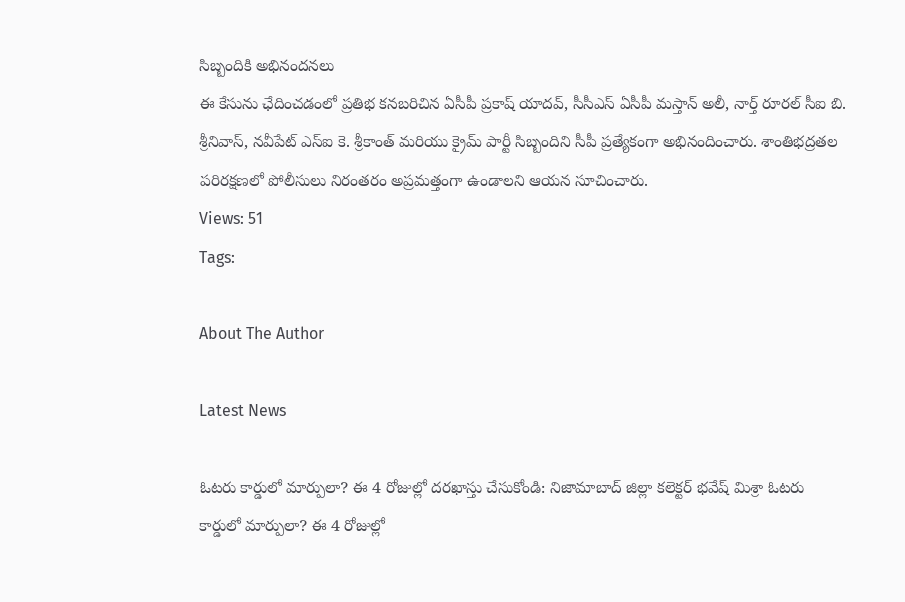సిబ్బందికి అభినందనలు
ఈ కేసును ఛేదించడంలో ప్రతిభ కనబరిచిన ఏసీపీ ప్రకాష్ యాదవ్, సీసీఎస్‌ ఏసీపీ మస్తాన్ అలీ, నార్త్ రూరల్ సీఐ బి. శ్రీనివాస్, నవీపేట్ ఎస్‌ఐ కె. శ్రీకాంత్ మరియు క్రైమ్ పార్టీ సిబ్బందిని సీపీ ప్రత్యేకంగా అభినందించారు. శాంతిభద్రతల పరిరక్షణలో పోలీసులు నిరంతరం అప్రమత్తంగా ఉండాలని ఆయన సూచించారు.
Views: 51
Tags:

About The Author

Latest News

ఓటరు కార్డులో మార్పులా? ఈ 4 రోజుల్లో దరఖాస్తు చేసుకోండి: నిజామాబాద్ జిల్లా కలెక్టర్ భవేష్ మిశ్రా ఓటరు కార్డులో మార్పులా? ఈ 4 రోజుల్లో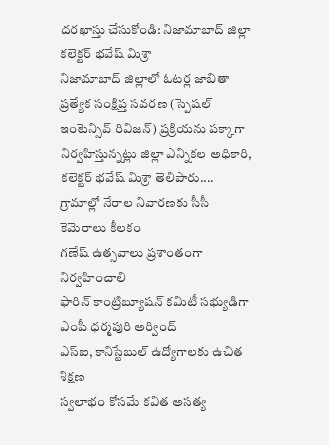దరఖాస్తు చేసుకోండి: నిజామాబాద్ జిల్లా కలెక్టర్ భవేష్ మిశ్రా
నిజామాబాద్ జిల్లాలో ఓటర్ల జాబితా ప్రత్యేక సంక్షిప్త సవరణ (స్పెషల్‌ ఇంటెన్సివ్‌ రివిజన్‌) ప్రక్రియను పక్కాగా నిర్వహిస్తున్నట్లు జిల్లా ఎన్నికల అధికారి, కలెక్టర్‌ భవేష్‌ మిశ్రా తెలిపారు....
గ్రామాల్లో నేరాల నివారణకు సీసీ కెమెరాలు కీలకం
గణేష్ ఉత్సవాలు ప్రశాంతంగా నిర్వహించాలి
ఫారిన్ కాంట్రిబ్యూషన్ కమిటీ సభ్యుడిగా ఎంపీ ధర్మపురి అర్వింద్
ఎస్‌ఐ, కానిస్టేబుల్‌ ఉద్యోగాలకు ఉచిత శిక్షణ
స్వలాభం కోసమే కవిత అసత్య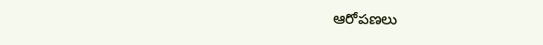ఆరోపణలు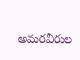అమరవీరుల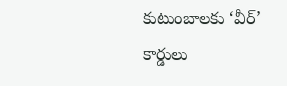కుటుంబాలకు ‘వీర్‌’ కార్డులు